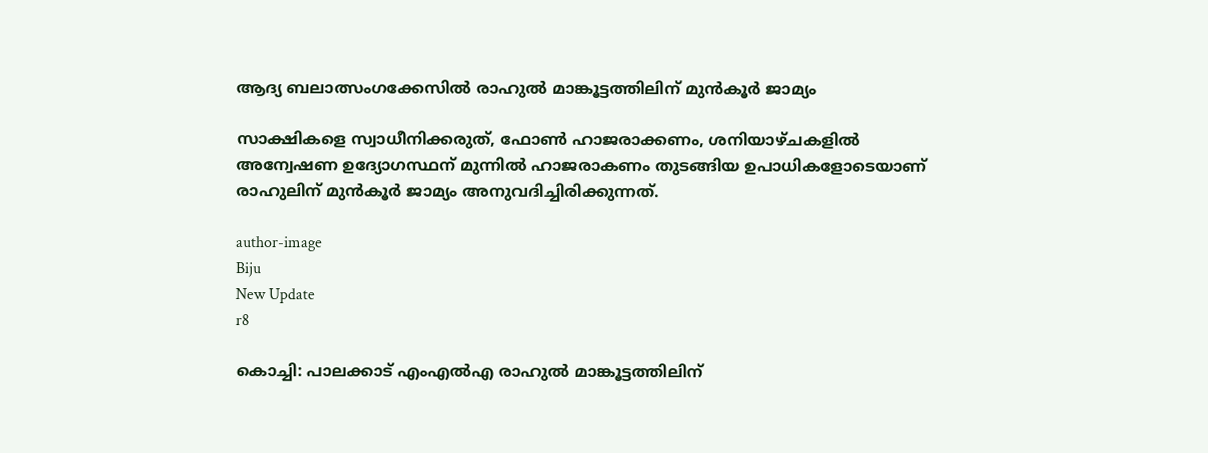ആദ്യ ബലാത്സംഗക്കേസില്‍ രാഹുല്‍ മാങ്കൂട്ടത്തിലിന് മുന്‍കൂര്‍ ജാമ്യം

സാക്ഷികളെ സ്വാധീനിക്കരുത്, ഫോണ്‍ ഹാജരാക്കണം, ശനിയാഴ്ചകളില്‍ അന്വേഷണ ഉദ്യോഗസ്ഥന് മുന്നില്‍ ഹാജരാകണം തുടങ്ങിയ ഉപാധികളോടെയാണ് രാഹുലിന് മുന്‍കൂര്‍ ജാമ്യം അനുവദിച്ചിരിക്കുന്നത്.

author-image
Biju
New Update
r8

കൊച്ചി: പാലക്കാട് എംഎല്‍എ രാഹുല്‍ മാങ്കൂട്ടത്തിലിന്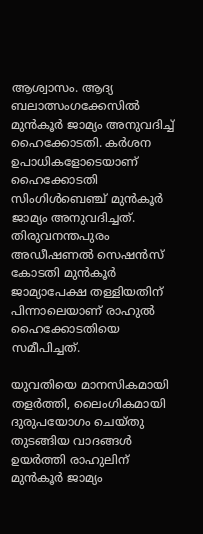ആശ്വാസം. ആദ്യ ബലാത്സംഗക്കേസില്‍ മുന്‍കൂര്‍ ജാമ്യം അനുവദിച്ച് ഹൈക്കോടതി. കര്‍ശന ഉപാധികളോടെയാണ് ഹൈക്കോടതി സിംഗിള്‍ബെഞ്ച് മുന്‍കൂര്‍ ജാമ്യം അനുവദിച്ചത്. തിരുവനന്തപുരം അഡീഷണല്‍ സെഷന്‍സ് കോടതി മുന്‍കൂര്‍ ജാമ്യാപേക്ഷ തള്ളിയതിന് പിന്നാലെയാണ് രാഹുല്‍ ഹൈക്കോടതിയെ സമീപിച്ചത്.

യുവതിയെ മാനസികമായി തളര്‍ത്തി, ലൈംഗികമായി ദുരുപയോഗം ചെയ്തു തുടങ്ങിയ വാദങ്ങള്‍ ഉയര്‍ത്തി രാഹുലിന് മുന്‍കൂര്‍ ജാമ്യം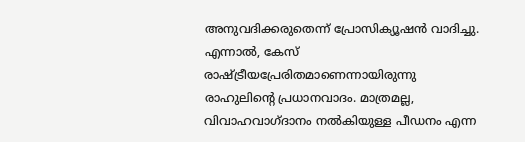അനുവദിക്കരുതെന്ന് പ്രോസിക്യൂഷന്‍ വാദിച്ചു. എന്നാല്‍, കേസ് രാഷ്ട്രീയപ്രേരിതമാണെന്നായിരുന്നു രാഹുലിന്റെ പ്രധാനവാദം. മാത്രമല്ല, വിവാഹവാഗ്ദാനം നല്‍കിയുള്ള പീഡനം എന്ന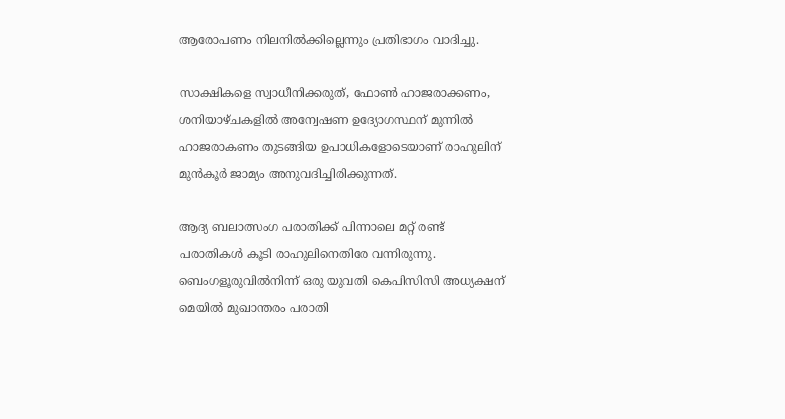ആരോപണം നിലനില്‍ക്കില്ലെന്നും പ്രതിഭാഗം വാദിച്ചു.

സാക്ഷികളെ സ്വാധീനിക്കരുത്, ഫോണ്‍ ഹാജരാക്കണം, ശനിയാഴ്ചകളില്‍ അന്വേഷണ ഉദ്യോഗസ്ഥന് മുന്നില്‍ ഹാജരാകണം തുടങ്ങിയ ഉപാധികളോടെയാണ് രാഹുലിന് മുന്‍കൂര്‍ ജാമ്യം അനുവദിച്ചിരിക്കുന്നത്.

ആദ്യ ബലാത്സംഗ പരാതിക്ക് പിന്നാലെ മറ്റ് രണ്ട് പരാതികള്‍ കൂടി രാഹുലിനെതിരേ വന്നിരുന്നു. ബെംഗളൂരുവില്‍നിന്ന് ഒരു യുവതി കെപിസിസി അധ്യക്ഷന് മെയില്‍ മുഖാന്തരം പരാതി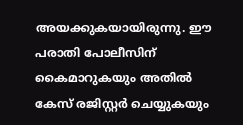അയക്കുകയായിരുന്നു. ഈ പരാതി പോലീസിന് കൈമാറുകയും അതില്‍ കേസ് രജിസ്റ്റര്‍ ചെയ്യുകയും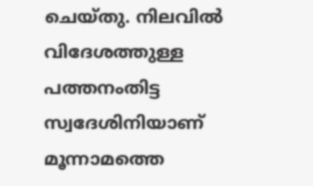ചെയ്തു. നിലവില്‍ വിദേശത്തുള്ള പത്തനംതിട്ട സ്വദേശിനിയാണ് മൂന്നാമത്തെ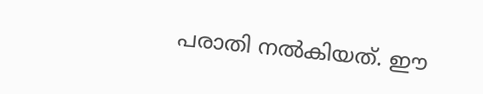പരാതി നല്‍കിയത്. ഈ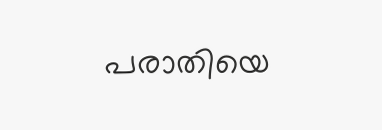പരാതിയെ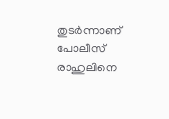തുടര്‍ന്നാണ് പോലീസ് രാഹുലിനെ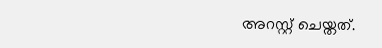അറസ്റ്റ് ചെയ്തത്.